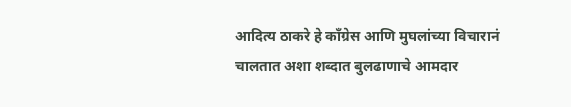आदित्य ठाकरे हे काँग्रेस आणि मुघलांच्या विचारानं चालतात अशा शब्दात बुलढाणाचे आमदार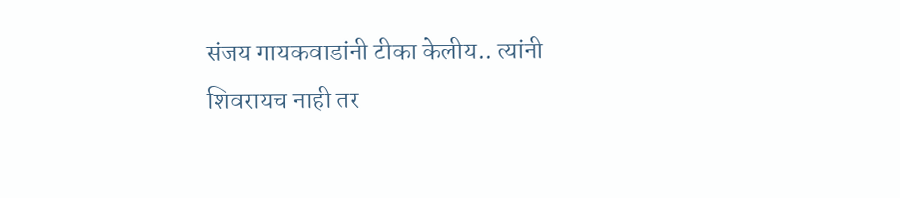संजय गायकवाडांनी टीका केलीय.. त्यांनी शिवरायच नाही तर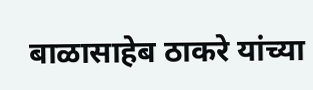बाळासाहेब ठाकरे यांच्या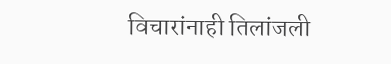विचारांनाही तिलांजली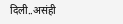दिली..असंही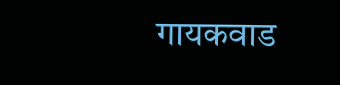गायकवाड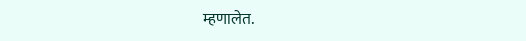म्हणालेत.